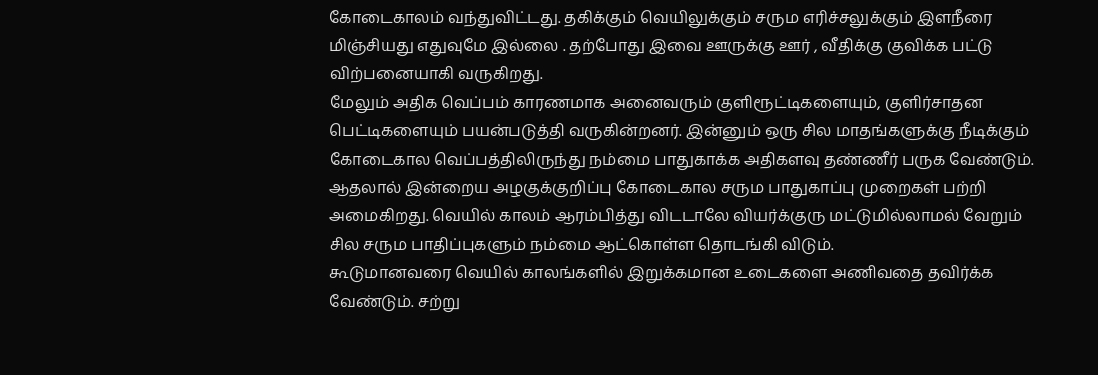கோடைகாலம் வந்துவிட்டது. தகிக்கும் வெயிலுக்கும் சரும எரிச்சலுக்கும் இளநீரை மிஞ்சியது எதுவுமே இல்லை . தற்போது இவை ஊருக்கு ஊர் , வீதிக்கு குவிக்க பட்டு விற்பனையாகி வருகிறது.
மேலும் அதிக வெப்பம் காரணமாக அனைவரும் குளிரூட்டிகளையும், குளிர்சாதன பெட்டிகளையும் பயன்படுத்தி வருகின்றனர். இன்னும் ஒரு சில மாதங்களுக்கு நீடிக்கும் கோடைகால வெப்பத்திலிருந்து நம்மை பாதுகாக்க அதிகளவு தண்ணீர் பருக வேண்டும்.
ஆதலால் இன்றைய அழகுக்குறிப்பு கோடைகால சரும பாதுகாப்பு முறைகள் பற்றி அமைகிறது. வெயில் காலம் ஆரம்பித்து விடடாலே வியர்க்குரு மட்டுமில்லாமல் வேறும் சில சரும பாதிப்புகளும் நம்மை ஆட்கொள்ள தொடங்கி விடும்.
கூடுமானவரை வெயில் காலங்களில் இறுக்கமான உடைகளை அணிவதை தவிர்க்க வேண்டும். சற்று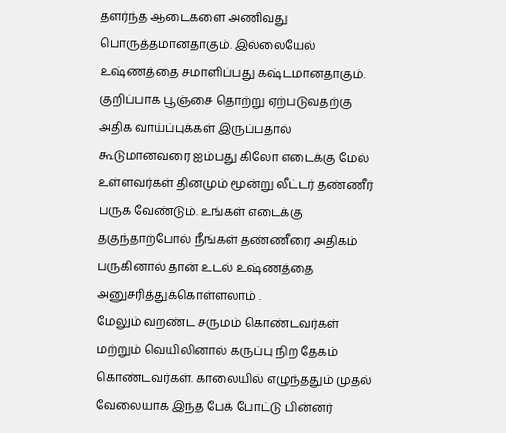தளர்ந்த ஆடைகளை அணிவது பொருத்தமானதாகும். இல்லையேல் உஷ்ணத்தை சமாளிப்பது கஷ்டமானதாகும்.
குறிப்பாக பூஞ்சை தொற்று ஏற்படுவதற்கு அதிக வாய்ப்புக்கள் இருப்பதால் கூடுமானவரை ஐம்பது கிலோ எடைக்கு மேல் உள்ளவர்கள் தினமும் மூன்று லீட்டர் தண்ணீர் பருக வேண்டும். உங்கள் எடைக்கு தகுந்தாற்போல் நீங்கள் தண்ணீரை அதிகம் பருகினால் தான் உடல் உஷ்ணத்தை அனுசரித்துக்கொள்ளலாம் .
மேலும் வறண்ட சருமம் கொண்டவர்கள் மற்றும் வெயிலினால் கருப்பு நிற தேகம் கொண்டவர்கள். காலையில் எழுந்ததும் முதல் வேலையாக இந்த பேக் போட்டு பின்னர்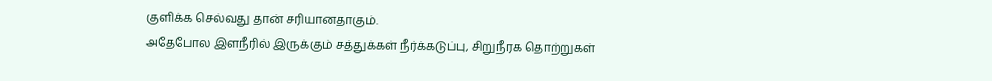குளிக்க செல்வது தான் சரியானதாகும்.
அதேபோல இளநீரில் இருக்கும் சத்துக்கள் நீர்க்கடுப்பு, சிறுநீரக தொற்றுகள்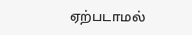ஏற்படாமல்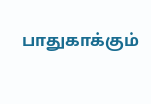பாதுகாக்கும்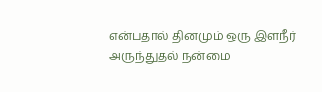என்பதால் தினமும் ஒரு இளநீர் அருந்துதல் நன்மை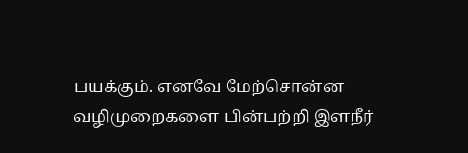பயக்கும். எனவே மேற்சொன்ன வழிமுறைகளை பின்பற்றி இளநீர்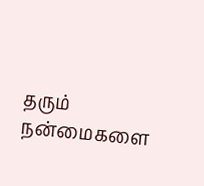தரும் நன்மைகளை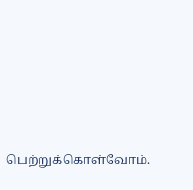பெற்றுக்கொள்வோம்.